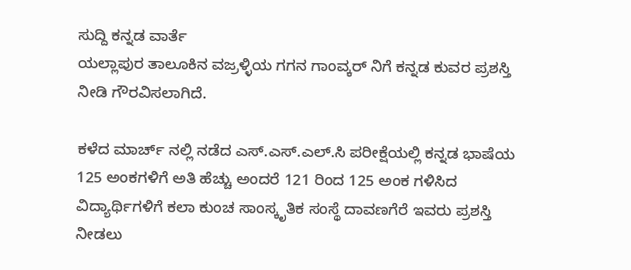ಸುದ್ದಿ ಕನ್ನಡ ವಾರ್ತೆ
ಯಲ್ಲಾಪುರ ತಾಲೂಕಿನ ವಜ್ರಳ್ಳಿಯ ಗಗನ ಗಾಂವ್ಕರ್ ನಿಗೆ ಕನ್ನಡ ಕುವರ ಪ್ರಶಸ್ತಿ ನೀಡಿ ಗೌರವಿಸಲಾಗಿದೆ.

ಕಳೆದ ಮಾರ್ಚ್ ನಲ್ಲಿ ನಡೆದ ಎಸ್.ಎಸ್.ಎಲ್.ಸಿ ಪರೀಕ್ಷೆಯಲ್ಲಿ ಕನ್ನಡ ಭಾಷೆಯ 125 ಅಂಕಗಳಿಗೆ ಅತಿ ಹೆಚ್ಚು ಅಂದರೆ 121 ರಿಂದ 125 ಅಂಕ ಗಳಿಸಿದ ವಿದ್ಯಾರ್ಥಿಗಳಿಗೆ ಕಲಾ ಕುಂಚ ಸಾಂಸ್ಕೃತಿಕ ಸಂಸ್ಥೆ ದಾವಣಗೆರೆ ಇವರು ಪ್ರಶಸ್ತಿ ನೀಡಲು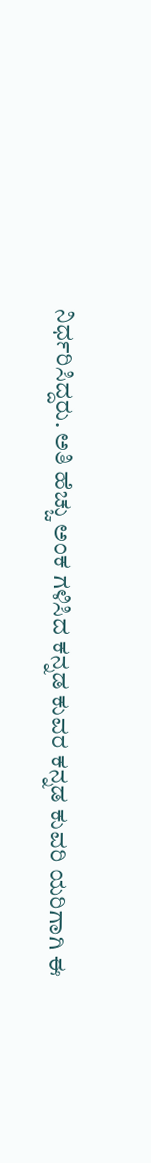ನಿರ್ಧರಿಸಿದ್ದರು. ಅತಿ ಹೆಚ್ಚು ಅಂಕ ಗಳಿಸಿದ ಕನ್ನಡ ಕುವರ ಕನ್ನಡ ಕುವರಿ ಯರಿಗಾಗಿ ಈ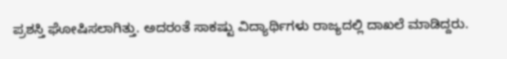ಪ್ರಶಸ್ತಿ ಘೋಷಿಸಲಾಗಿತ್ತು. ಅದರಂತೆ ಸಾಕಷ್ಟು ವಿದ್ಯಾರ್ಥಿಗಳು ರಾಜ್ಯದಲ್ಲಿ ದಾಖಲೆ ಮಾಡಿದ್ದರು.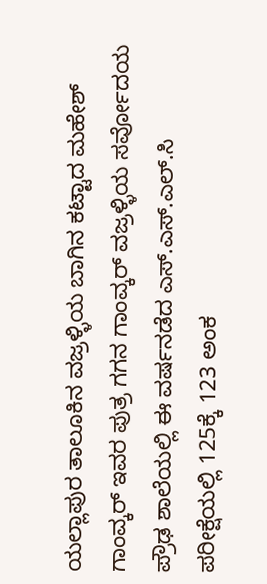ಯಲ್ಲಾಪುರ ತಾಲೂಕಿನ ವಜ್ರಳ್ಳಿಯ ಬಾಗಿನ ಕಟ್ಟಾದ ಮಹೇಶ್ ಗಾಂವ್ಕರ್ ಇವರ ಪುತ್ರ ಗಗನ ಗಾಂವ್ಕರ್ ವಜ್ರಳ್ಳಿಯ ಸರ್ವೋದಯ ಪ್ರೌಢ ಶಾಲೆಯಲ್ಲಿ ಈ ವರ್ಷನಡೆದ ಎಸ್.ಎಸ್.ಎಲ್.ಸಿ ಪರೀಕ್ಷೆಯಲ್ಲಿ 125ಕ್ಕೆ 123 ಅಂಕ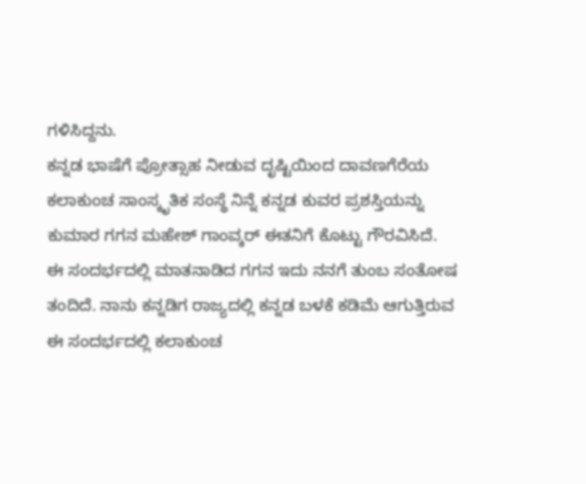ಗಳಿಸಿದ್ದನು.
ಕನ್ನಡ ಭಾಷೆಗೆ ಪ್ರೋತ್ಸಾಹ ನೀಡುವ ದೃಷ್ಟಿಯಿಂದ ದಾವಣಗೆರೆಯ ಕಲಾಕುಂಚ ಸಾಂಸ್ಕೃತಿಕ ಸಂಸ್ಥೆ ನಿನ್ನೆ ಕನ್ನಡ ಕುವರ ಪ್ರಶಸ್ತಿಯನ್ನು ಕುಮಾರ ಗಗನ ಮಹೇಶ್ ಗಾಂವ್ಕರ್ ಈತನಿಗೆ ಕೊಟ್ಟು ಗೌರವಿಸಿದೆ.
ಈ ಸಂದರ್ಭದಲ್ಲಿ ಮಾತನಾಡಿದ ಗಗನ ಇದು ನನಗೆ ತುಂಬ ಸಂತೋಷ ತಂದಿದೆ. ನಾನು ಕನ್ನಡಿಗ ರಾಜ್ಯದಲ್ಲಿ ಕನ್ನಡ ಬಳಕೆ ಕಡಿಮೆ ಆಗುತ್ತಿರುವ ಈ ಸಂದರ್ಭದಲ್ಲಿ ಕಲಾಕುಂಚ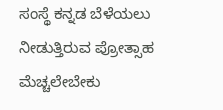ಸಂಸ್ಥೆ ಕನ್ನಡ ಬೆಳೆಯಲು ನೀಡುತ್ತಿರುವ ಪ್ರೋತ್ಸಾಹ ಮೆಚ್ಚಲೇಬೇಕು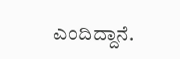ಎಂದಿದ್ದಾನೆ.